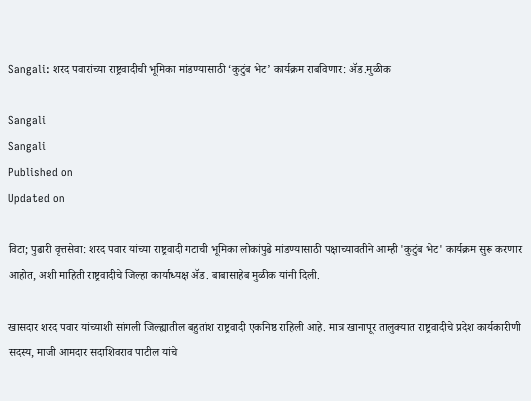Sangali: शरद पवारांच्या राष्ट्रवादीची भूमिका मांडण्यासाठी ‘कुटुंब भेट’ कार्यक्रम राबविणार: ॲड.मुळीक

Sangali
Sangali
Published on
Updated on

विटा; पुढारी वृत्तसेवा: शरद पवार यांच्या राष्ट्रवादी गटाची भूमिका लोकांपुढे मांडण्यासाठी पक्षाच्यावतीने आम्ही 'कुटुंब भेट' कार्यक्रम सुरू करणार आहोत, अशी माहिती राष्ट्रवादीचे जिल्हा कार्याध्यक्ष ॲड. बाबासाहेब मुळीक यांनी दिली.

खासदार शरद पवार यांच्याशी सांगली जिल्ह्यातील बहुतांश राष्ट्रवादी एकनिष्ठ राहिली आहे. मात्र खानापूर तालुक्यात राष्ट्रवादीचे प्रदेश कार्यकारीणी सदस्य, माजी आमदार सदाशिवराव पाटील यांचे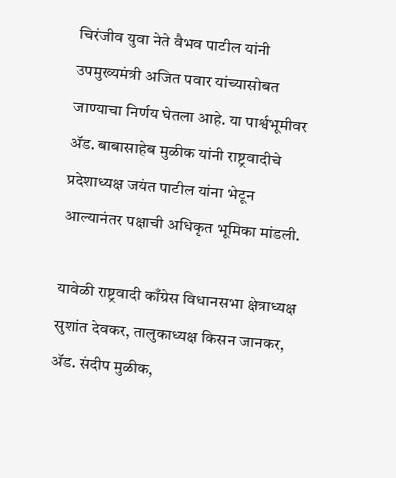चिरंजीव युवा नेते वैभव पाटील यांनी उपमुख्यमंत्री अजित पवार यांच्यासोबत जाण्याचा निर्णय घेतला आहे. या पार्श्वभूमीवर ॲड. बाबासाहेब मुळीक यांनी राष्ट्रवादीचे प्रदेशाध्यक्ष जयंत पाटील यांना भेटून आल्यानंतर पक्षाची अधिकृत भूमिका मांडली.

यावेळी राष्ट्रवादी काँग्रेस विधानसभा क्षेत्राध्यक्ष सुशांत देवकर, तालुकाध्यक्ष किसन जानकर, ॲड. संदीप मुळीक,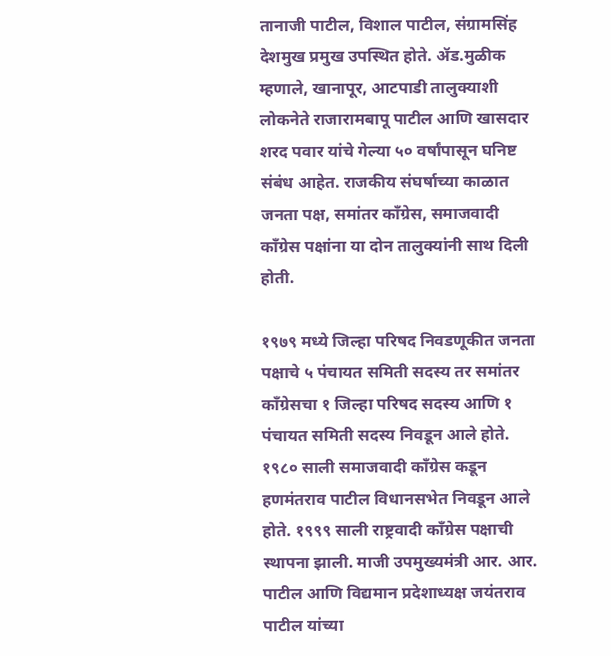तानाजी पाटील, विशाल पाटील, संग्रामसिंह देशमुख प्रमुख उपस्थित होते. ॲड.मुळीक म्हणाले, खानापूर, आटपाडी तालुक्याशी लोकनेते राजारामबापू पाटील आणि खासदार शरद पवार यांचे गेल्या ५० वर्षांपासून घनिष्ट संबंध आहेत. राजकीय संघर्षाच्या काळात जनता पक्ष, समांतर काँग्रेस, समाजवादी काँग्रेस पक्षांना या दोन तालुक्यांनी साथ दिली होती.

१९७९ मध्ये जिल्हा परिषद निवडणूकीत जनता पक्षाचे ५ पंचायत समिती सदस्य तर समांतर काँग्रेसचा १ जिल्हा परिषद सदस्य आणि १ पंचायत समिती सदस्य निवडून आले होते. १९८० साली समाजवादी काँग्रेस कडून हणमंतराव पाटील विधानसभेत निवडून आले होते. १९९९ साली राष्ट्रवादी काँग्रेस पक्षाची स्थापना झाली. माजी उपमुख्यमंत्री आर. आर. पाटील आणि विद्यमान प्रदेशाध्यक्ष जयंतराव पाटील यांच्या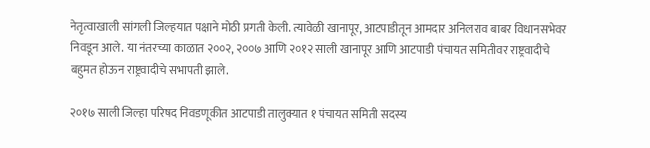नेतृत्वाखाली सांगली जिल्हयात पक्षाने मोठी प्रगती केली. त्यावेळी खानापूर, आटपाडीतून आमदार अनिलराव बाबर विधानसभेवर निवडून आले. या नंतरच्या काळात २००२, २००७ आणि २०१२ साली खानापूर आणि आटपाडी पंचायत समितीवर राष्ट्रवादीचे बहुमत होऊन राष्ट्रवादीचे सभापती झाले.

२०१७ साली जिल्हा परिषद निवडणूकीत आटपाडी तालुक्यात १ पंचायत समिती सदस्य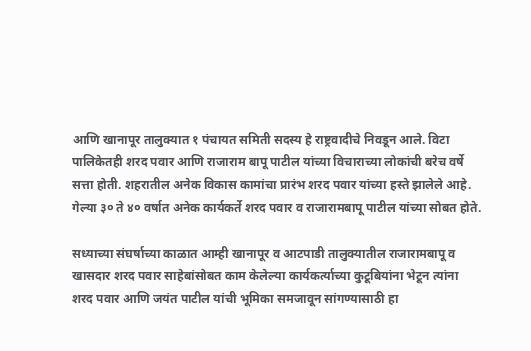आणि खानापूर तालुक्यात १ पंचायत समिती सदस्य हे राष्ट्रवादीचे निवडून आले. विटा पालिकेतही शरद पवार आणि राजाराम बापू पाटील यांच्या विचाराच्या लोकांची बरेच वर्षे सत्ता होती. शहरातील अनेक विकास कामांचा प्रारंभ शरद पवार यांच्या हस्ते झालेले आहे. गेल्या ३० ते ४० वर्षात अनेक कार्यकर्ते शरद पवार व राजारामबापू पाटील यांच्या सोबत होते.

सध्याच्या संघर्षाच्या काळात आम्ही खानापूर व आटपाडी तालुक्यातील राजारामबापू व खासदार शरद पवार साहेबांसोबत काम केलेल्या कार्यकर्त्याच्या कुटूबियांना भेटून त्यांना  शरद पवार आणि जयंत पाटील यांची भूमिका समजावून सांगण्यासाठी हा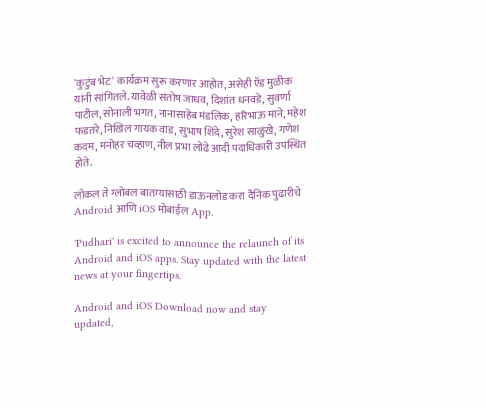'कुटुंब भेट' कार्यक्रम सुरू करणार आहोत, असेही ऍड मुळीक यांनी सांगितले. यावेळी संतोष जाधव, दिशांत धनवडे, सुवर्णा पाटील, सोनाली भगत, नानासाहेब मंडलिक, हरिभाऊ माने, महेश फडतरे, निखिल गायक वाड, सुभाष शिंदे, सुरेश साळुंखे, गणेश कदम, मनोहर चव्हाण, नील प्रभा लोंढे आदी पदाधिकारी उपस्थित होते.

लोकल ते ग्लोबल बातम्यांसाठी डाऊनलोड करा दैनिक पुढारीचे Android आणि iOS मोबाईल App.

'Pudhari' is excited to announce the relaunch of its Android and iOS apps. Stay updated with the latest news at your fingertips.

Android and iOS Download now and stay updated,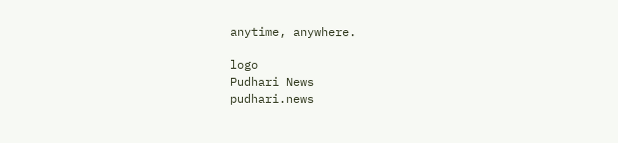anytime, anywhere.

logo
Pudhari News
pudhari.news